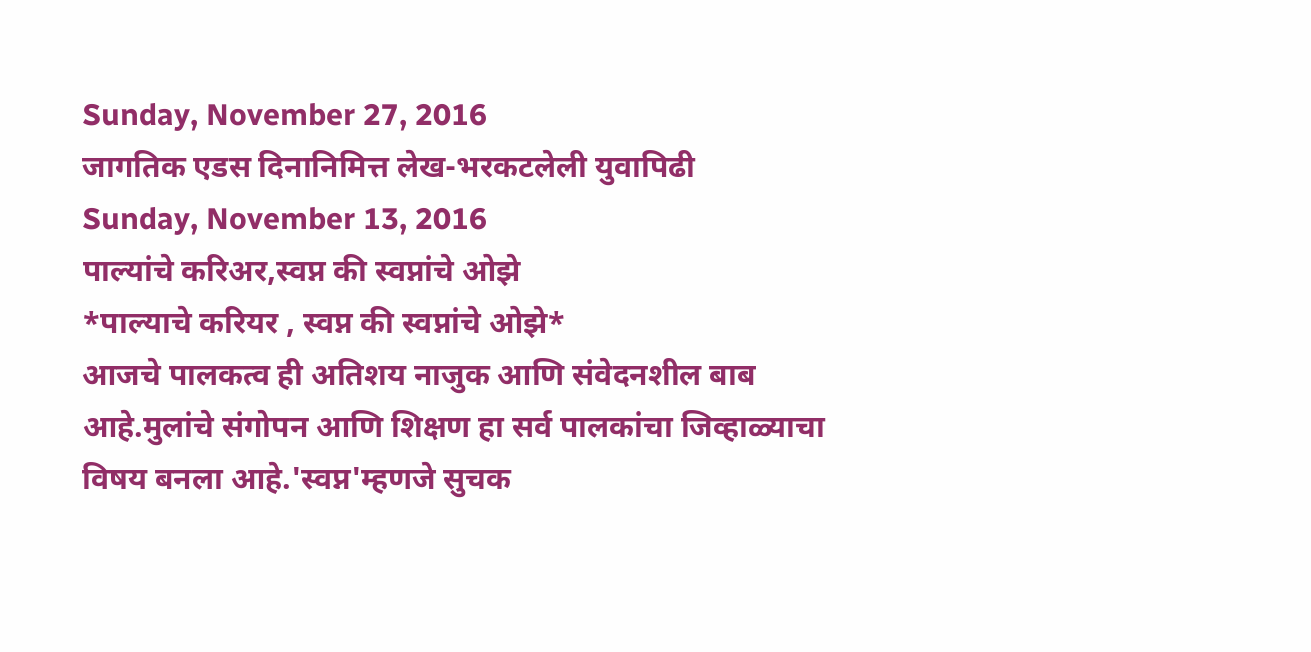Sunday, November 27, 2016
जागतिक एडस दिनानिमित्त लेख-भरकटलेली युवापिढी
Sunday, November 13, 2016
पाल्यांचे करिअर,स्वप्न की स्वप्नांचे ओझे
*पाल्याचे करियर , स्वप्न की स्वप्नांचे ओझे*
आजचे पालकत्व ही अतिशय नाजुक आणि संवेदनशील बाब आहे.मुलांचे संगोपन आणि शिक्षण हा सर्व पालकांचा जिव्हाळ्याचा विषय बनला आहे.'स्वप्न'म्हणजे सुचक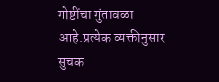गोष्टींचा गुंतावळा आहे.प्रत्येक व्यक्तीनुसार सुचक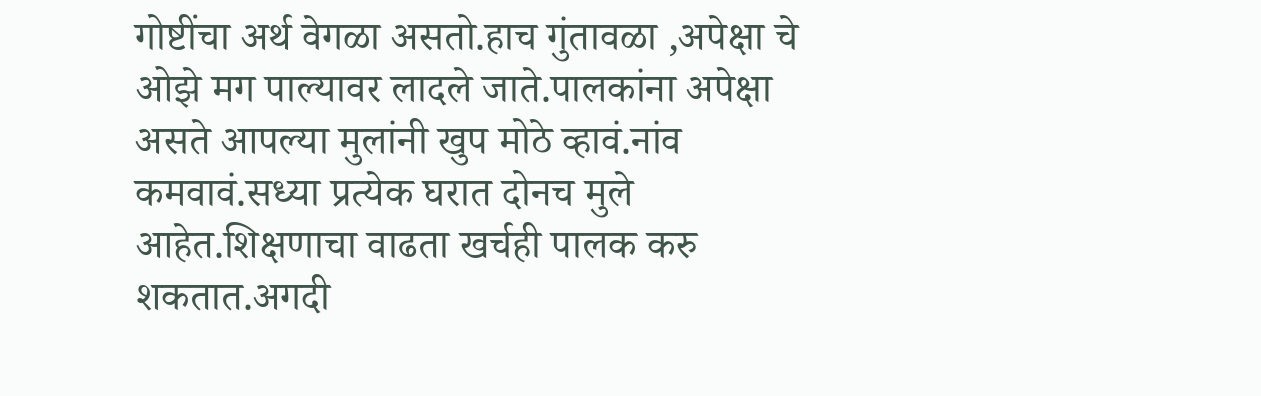गोष्टींचा अर्थ वेगळा असतो.हाच गुंतावळा ,अपेक्षा चे ओझे मग पाल्यावर लादले जाते.पालकांना अपेक्षा असते आपल्या मुलांनी खुप मोठे व्हावं.नांव कमवावं.सध्या प्रत्येक घरात दोनच मुले आहेत.शिक्षणाचा वाढता खर्चही पालक करु शकतात.अगदी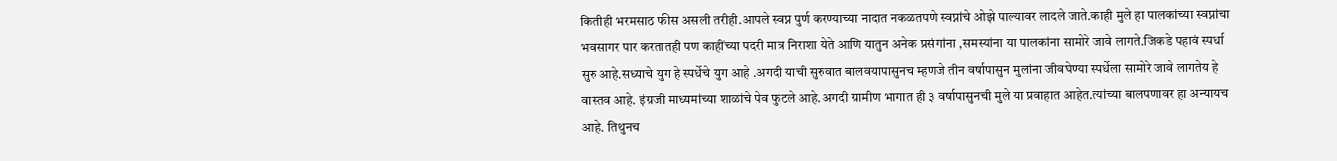कितीही भरमसाठ फीस असली तरीही.आपले स्वप्न पुर्ण करण्याच्या नादात नकळतपणे स्वप्नांचे ओझे पाल्यावर लादले जाते.काही मुले हा पालकांच्या स्वप्नांचा भवसागर पार करतातही पण काहींच्या पदरी मात्र निराशा येते आणि यातुन अनेक प्रसंगांना ,समस्यांना या पालकांना सामोरे जावे लागते.जिकडे पहावं स्पर्धा सुरु आहे.सध्याचे युग हे स्पर्धेचे युग आहे .अगदी याची सुरुवात बालवयापासुनच म्हणजे तीन वर्षापासुन मुलांना जीवघेण्या स्पर्धेला सामोरे जावे लागतेय हे वास्तव आहे. इंग्रजी माध्यमांच्या शाळांचे पेव फुटले आहे.अगदी ग्रामीण भागात ही ३ वर्षापासुनची मुले या प्रवाहात आहेत.त्यांच्या बालपणावर हा अन्यायच आहे. तिथुनच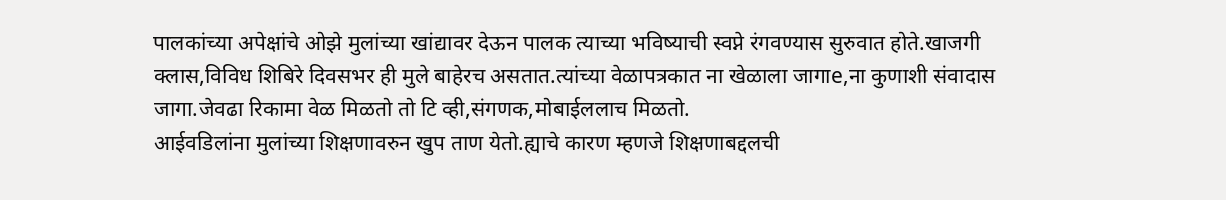पालकांच्या अपेक्षांचे ओझे मुलांच्या खांद्यावर देऊन पालक त्याच्या भविष्याची स्वप्ने रंगवण्यास सुरुवात होते.खाजगी क्लास,विविध शिबिरे दिवसभर ही मुले बाहेरच असतात.त्यांच्या वेळापत्रकात ना खेळाला जागाe,ना कुणाशी संवादास जागा.जेवढा रिकामा वेळ मिळतो तो टि व्ही,संगणक,मोबाईललाच मिळतो.
आईवडिलांना मुलांच्या शिक्षणावरुन खुप ताण येतो.ह्याचे कारण म्हणजे शिक्षणाबद्दलची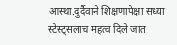आस्था.दुर्दैवाने शिक्षणापेक्षा सध्या स्टेस्ट्सलाच महत्व दिले जात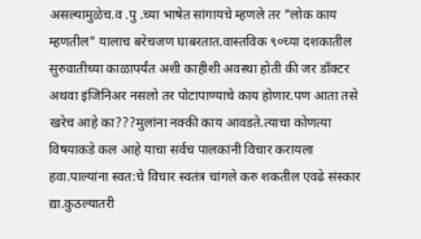असल्यामुळेच.व .पु .च्या भाषेत सांगायचे म्हणले तर "लोक काय म्हणतील" यालाच बरेचजण घाबरतात.वास्तविक ९०च्या दशकातील सुरुवातीच्या काळापर्यंत अशी काहीशी अवस्था होती की जर डॉक्टर अथवा इंजिनिअर नसलो तर पोटापाण्याचे काय होणार.पण आता तसे खरेच आहे का???मुलांना नक्की काय आवडते.त्याचा कोणत्या विषयाकडे कल आहे याचा सर्वच पालकांनी विचार करायला हवा.पाल्यांना स्वत:चे विचार स्वतंत्र चांगले करु शकतील एवढे संस्कार द्या.कुठल्यातरी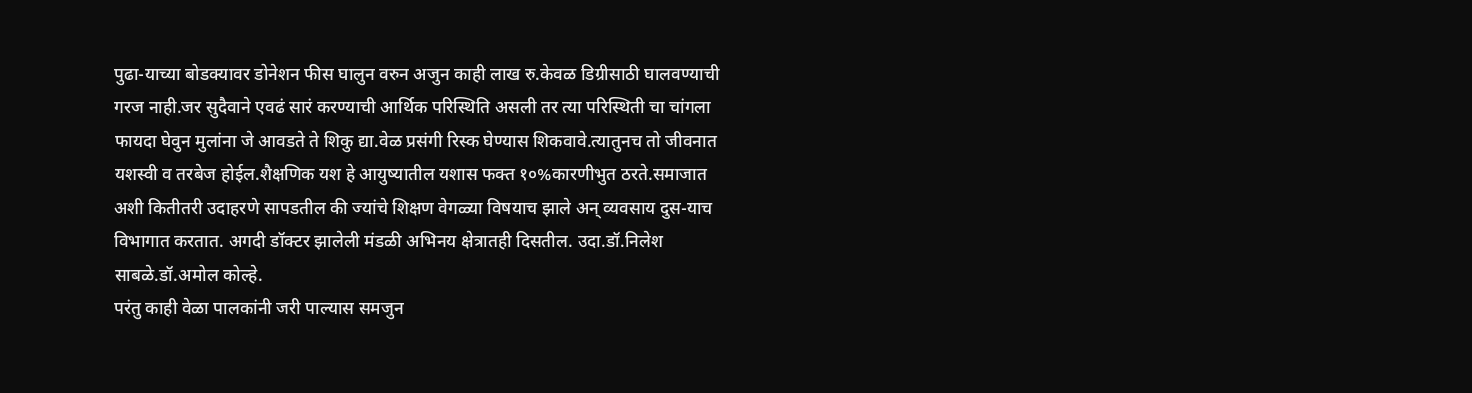पुढा-याच्या बोडक्यावर डोनेशन फीस घालुन वरुन अजुन काही लाख रु.केवळ डिग्रीसाठी घालवण्याची गरज नाही.जर सुदैवाने एवढं सारं करण्याची आर्थिक परिस्थिति असली तर त्या परिस्थिती चा चांगला फायदा घेवुन मुलांना जे आवडते ते शिकु द्या.वेळ प्रसंगी रिस्क घेण्यास शिकवावे.त्यातुनच तो जीवनात यशस्वी व तरबेज होईल.शैक्षणिक यश हे आयुष्यातील यशास फक्त १०%कारणीभुत ठरते.समाजात अशी कितीतरी उदाहरणे सापडतील की ज्यांचे शिक्षण वेगळ्या विषयाच झाले अन् व्यवसाय दुस-याच विभागात करतात. अगदी डॉक्टर झालेली मंडळी अभिनय क्षेत्रातही दिसतील. उदा.डॉ.निलेश साबळे.डॉ.अमोल कोल्हे.
परंतु काही वेळा पालकांनी जरी पाल्यास समजुन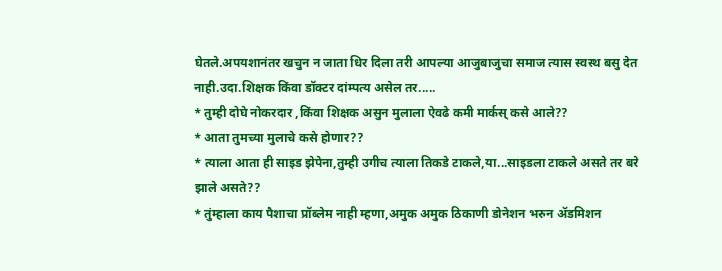घेतले.अपयशानंतर खचुन न जाता धिर दिला तरी आपल्या आजुबाजुचा समाज त्यास स्वस्थ बसु देत नाही.उदा.शिक्षक किंवा डॉक्टर दांम्पत्य असेल तर.....
* तुम्ही दोघे नोकरदार ,किंवा शिक्षक असुन मुलाला ऐवढे कमी मार्कस् कसे आले??
* आता तुमच्या मुलाचे कसे होणार??
* त्याला आता ही साइड झेपेना,तुम्ही उगीच त्याला तिकडे टाकले,या...साइडला टाकले असते तर बरे झाले असते??
* तुंम्हाला काय पैशाचा प्रॉब्लेम नाही म्हणा,अमुक अमुक ठिकाणी डोनेशन भरुन ॲडमिशन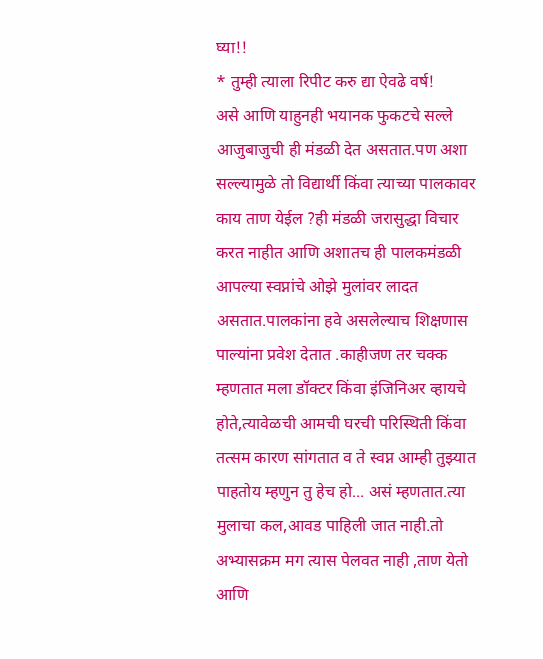घ्या!!
* तुम्ही त्याला रिपीट करु द्या ऐवढे वर्ष!
असे आणि याहुनही भयानक फुकटचे सल्ले आजुबाजुची ही मंडळी देत असतात.पण अशा सल्ल्यामुळे तो विद्यार्थी किंवा त्याच्या पालकावर काय ताण येईल ?ही मंडळी जरासुद्धा विचार करत नाहीत आणि अशातच ही पालकमंडळी आपल्या स्वप्नांचे ओझे मुलांवर लादत असतात.पालकांना हवे असलेल्याच शिक्षणास पाल्यांना प्रवेश देतात .काहीजण तर चक्क म्हणतात मला डॉक्टर किंवा इंजिनिअर व्हायचे होते,त्यावेळची आमची घरची परिस्थिती किंवा तत्सम कारण सांगतात व ते स्वप्न आम्ही तुझ्यात पाहतोय म्हणुन तु हेच हो... असं म्हणतात.त्या मुलाचा कल,आवड पाहिली जात नाही.तो अभ्यासक्रम मग त्यास पेलवत नाही ,ताण येतो आणि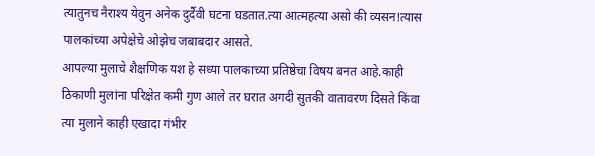त्यातुनच नैराश्य येवुन अनेक दुर्दैवी घटना घडतात.त्या आत्महत्या असो की व्यसन!त्यास पालकांच्या अपेक्षेचे ओझेच जबाबदार आसते.
आपल्या मुलाचे शैक्षणिक यश हे सध्या पालकाच्या प्रतिष्ठेचा विषय बनत आहे.काही ठिकाणी मुलांना परिक्षेत कमी गुण आले तर घरात अगदी सुतकी वातावरण दिसते किंवा त्या मुलाने काही एखादा गंभीर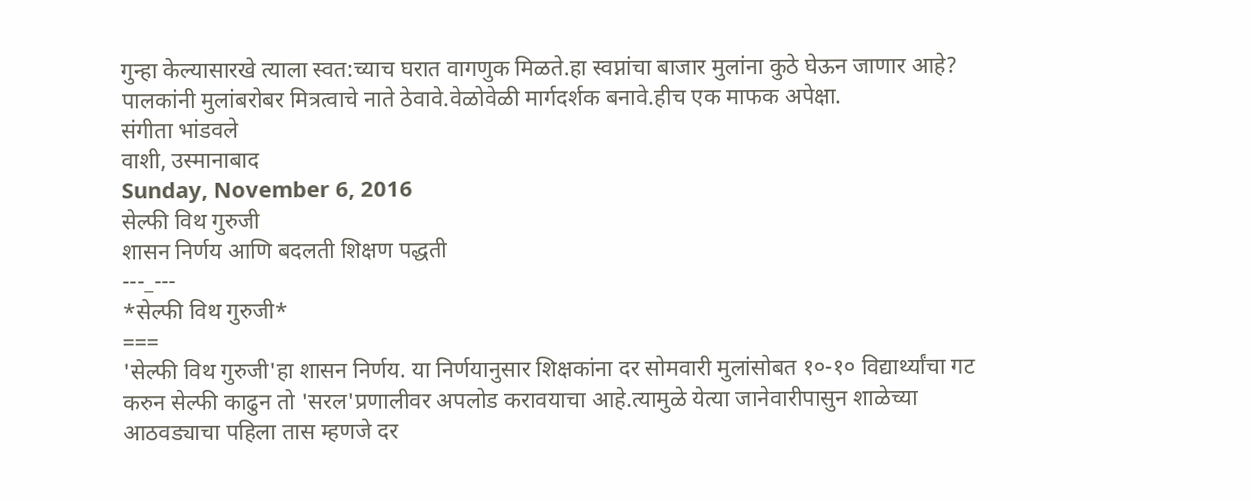गुन्हा केल्यासारखे त्याला स्वत:च्याच घरात वागणुक मिळते.हा स्वप्नांचा बाजार मुलांना कुठे घेऊन जाणार आहे? पालकांनी मुलांबरोबर मित्रत्वाचे नाते ठेवावे.वेळोवेळी मार्गदर्शक बनावे.हीच एक माफक अपेक्षा.
संगीता भांडवले
वाशी, उस्मानाबाद
Sunday, November 6, 2016
सेल्फी विथ गुरुजी
शासन निर्णय आणि बदलती शिक्षण पद्धती
---_---
*सेल्फी विथ गुरुजी*
===
'सेल्फी विथ गुरुजी'हा शासन निर्णय. या निर्णयानुसार शिक्षकांना दर सोमवारी मुलांसोबत १०-१० विद्यार्थ्यांचा गट करुन सेल्फी काढुन तो 'सरल'प्रणालीवर अपलोड करावयाचा आहे.त्यामुळे येत्या जानेवारीपासुन शाळेच्या आठवड्याचा पहिला तास म्हणजे दर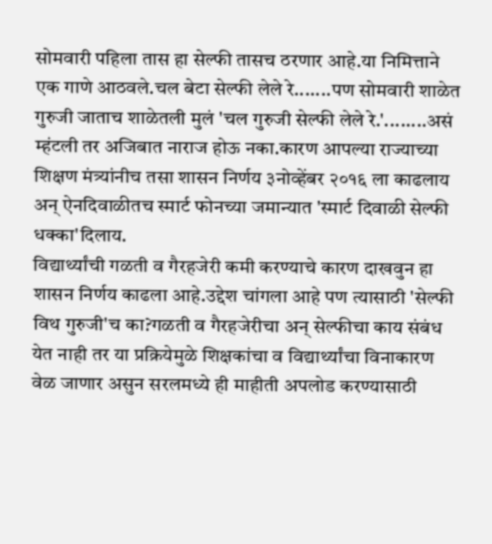सोमवारी पहिला तास हा सेल्फी तासच ठरणार आहे.या निमित्ताने एक गाणे आठवले.चल बेटा सेल्फी लेले रे.......पण सोमवारी शाळेत गुरुजी जाताच शाळेतली मुलं 'चल गुरुजी सेल्फी लेले रे.'........असं म्हंटली तर अजिबात नाराज होऊ नका.कारण आपल्या राज्याच्या शिक्षण मंत्र्यांनीच तसा शासन निर्णय ३नोव्हेंबर २०१६ ला काढलाय अन् ऐनदिवाळीतच स्मार्ट फोनच्या जमान्यात 'स्मार्ट दिवाळी सेल्फी धक्का'दिलाय.
विद्यार्थ्यांची गळती व गैरहजेरी कमी करण्याचे कारण दाखवुन हा शासन निर्णय काढला आहे.उद्देश चांगला आहे पण त्यासाठी 'सेल्फी विथ गुरुजी'च का?गळती व गैरहजेरीचा अन् सेल्फीचा काय संबंध येत नाही तर या प्रक्रियेमुळे शिक्षकांचा व विद्यार्थ्यांचा विनाकारण वेळ जाणार असुन सरलमध्ये ही माहीती अपलोड करण्यासाठी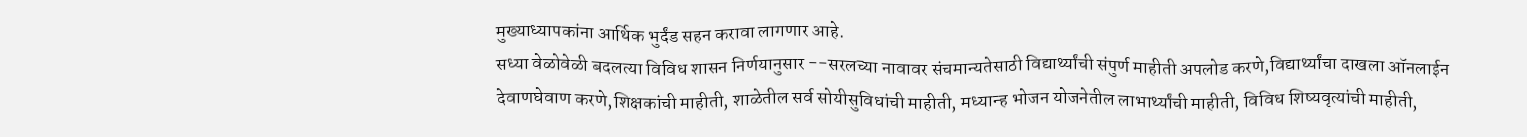मुख्याध्यापकांना आर्थिक भुर्दंड सहन करावा लागणार आहे.
सध्या वेळोवेळी बदलत्या विविध शासन निर्णयानुसार --सरलच्या नावावर संचमान्यतेसाठी विद्यार्थ्यांची संपुर्ण माहीती अपलोड करणे,विद्यार्थ्यांचा दाखला ऑनलाईन देवाणघेवाण करणे,शिक्षकांची माहीती, शाळेतील सर्व सोयीसुविधांची माहीती, मध्यान्ह भोजन योजनेतील लाभार्थ्यांची माहीती, विविध शिष्यवृत्यांची माहीती,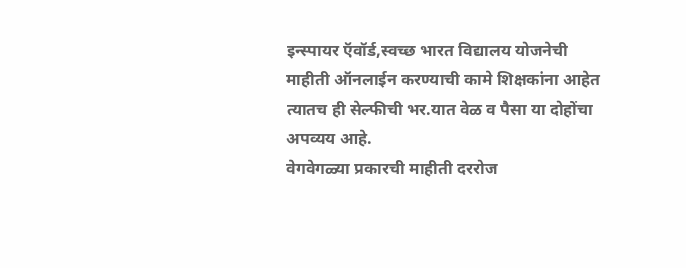इन्स्पायर ऍवॉर्ड,स्वच्छ भारत विद्यालय योजनेची माहीती ऑनलाईन करण्याची कामे शिक्षकांना आहेत त्यातच ही सेल्फीची भर.यात वेळ व पैसा या दोहोंचा अपव्यय आहे.
वेगवेगळ्या प्रकारची माहीती दररोज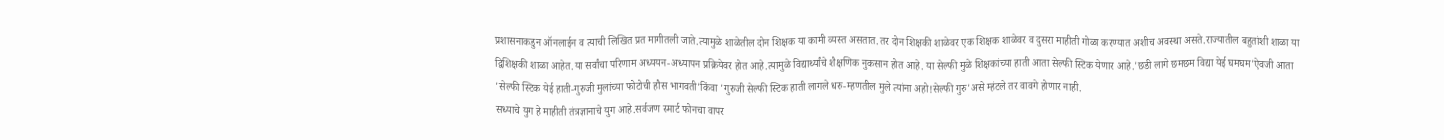प्रशासनाकडुन ऑनलाईन व त्याची लिखित प्रत मागीतली जाते.त्यामुळे शाळेतील दोन शिक्षक या कामी व्यस्त असतात.तर दोन शिक्षकी शाळेवर एक शिक्षक शाळेवर व दुसरा माहीती गोळा करण्यात अशीच अवस्था असते.राज्यातील बहुतांशी शाळा या द्विशिक्षकी शाळा आहेत.या सर्वांचा परिणाम अध्ययन-अध्यापन प्रक्रियेवर होत आहे.त्यामुळे विद्यार्थ्यांचे शैक्षणिक नुकसान होत आहे. या सेल्फी मुळे शिक्षकांच्या हाती आता सेल्फी स्टिक येणार आहे.'छडी लागे छमछम विद्या येई घमघम'ऐवजी आता 'सेल्फी स्टिक येई हाती-गुरुजी मुलांच्या फोटोची हौस भागवती'किंवा 'गुरुजी सेल्फी स्टिक हाती लागले धरु-म्हणतील मुले त्यांना अहो!सेल्फी गुरु'असे म्हंटले तर वावगे होणार नाही.
सध्याचे युग हे माहीती तंत्रज्ञानाचे युग आहे.सर्वजण स्मार्ट फोनचा वापर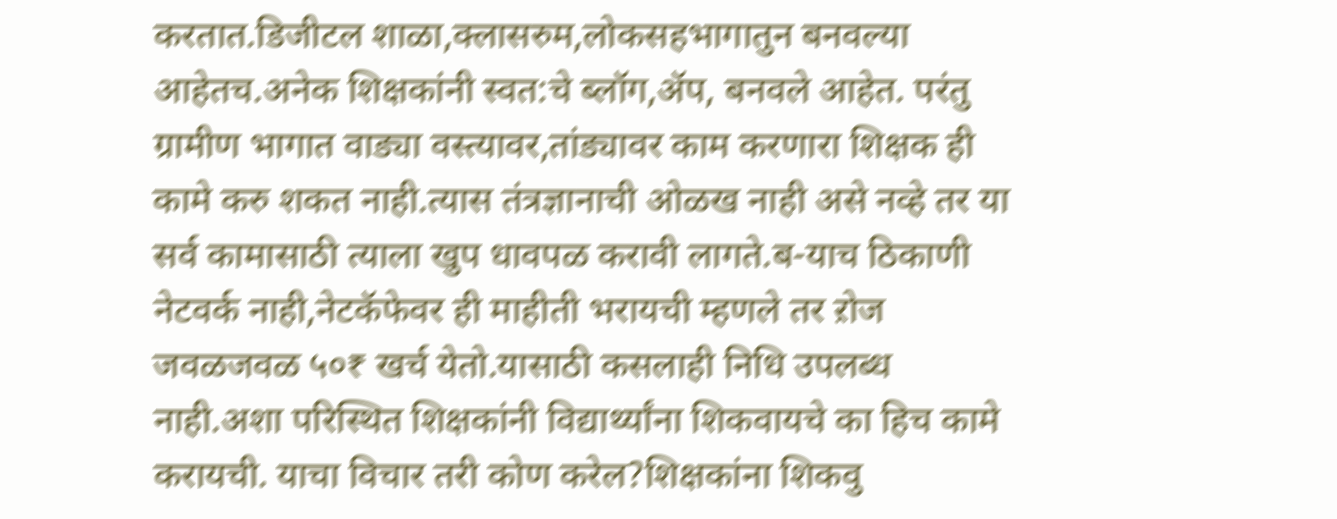करतात.डिजीटल शाळा,क्लासरुम,लोकसहभागातुन बनवल्या आहेतच.अनेक शिक्षकांनी स्वत:चे ब्लॉग,ॲप, बनवले आहेत. परंतु ग्रामीण भागात वाड्या वस्त्यावर,तांड्यावर काम करणारा शिक्षक ही कामे करु शकत नाही.त्यास तंत्रज्ञानाची ओळख नाही असे नव्हे तर या सर्व कामासाठी त्याला खुप धावपळ करावी लागते.ब-याच ठिकाणी नेटवर्क नाही,नेटकॅफेवर ही माहीती भरायची म्हणले तर ऱोज जवळजवळ ५०₹ खर्च येतो.यासाठी कसलाही निधि उपलब्ध नाही.अशा परिस्थित शिक्षकांनी विद्यार्थ्यांना शिकवायचे का हिच कामे करायची. याचा विचार तरी कोण करेल?शिक्षकांना शिकवु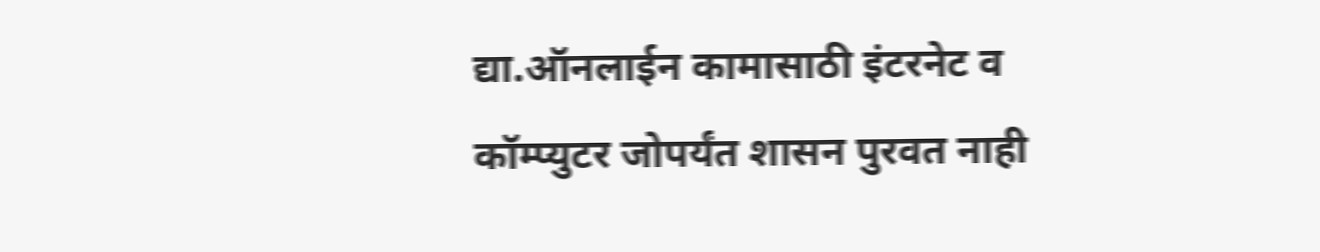द्या.ऑनलाईन कामासाठी इंटरनेट व कॉम्प्युटर जोपर्यंत शासन पुरवत नाही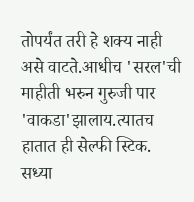तोपर्यंत तरी हे शक्य नाही असे वाटते.आधीच 'सरल'ची माहीती भरुन गुरुजी पार 'वाकडा'झालाय.त्यातच हातात ही सेल्फी स्टिक.
सध्या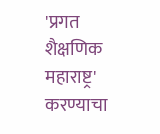'प्रगत शैक्षणिक महाराष्ट्र' करण्याचा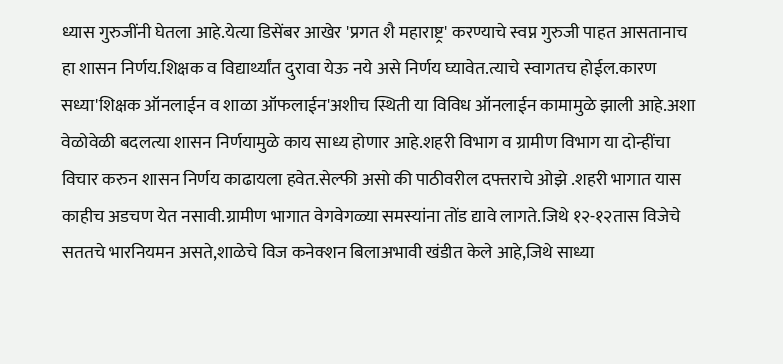ध्यास गुरुजींनी घेतला आहे.येत्या डिसेंबर आखेर 'प्रगत शै महाराष्ट्र' करण्याचे स्वप्न गुरुजी पाहत आसतानाच हा शासन निर्णय.शिक्षक व विद्यार्थ्यांत दुरावा येऊ नये असे निर्णय घ्यावेत.त्याचे स्वागतच होईल.कारण सध्या'शिक्षक ऑनलाईन व शाळा ऑफलाईन'अशीच स्थिती या विविध ऑनलाईन कामामुळे झाली आहे.अशा वेळोवेळी बदलत्या शासन निर्णयामुळे काय साध्य होणार आहे.शहरी विभाग व ग्रामीण विभाग या दोन्हींचा विचार करुन शासन निर्णय काढायला हवेत.सेल्फी असो की पाठीवरील दफ्तराचे ओझे .शहरी भागात यास काहीच अडचण येत नसावी.ग्रामीण भागात वेगवेगळ्या समस्यांना तोंड द्यावे लागते.जिथे १२-१२तास विजेचे सततचे भारनियमन असते,शाळेचे विज कनेक्शन बिलाअभावी खंडीत केले आहे,जिथे साध्या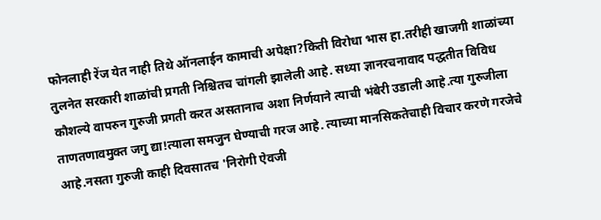फोनलाही रेंज येत नाही तिथे ऑनलाईन कामाची अपेक्षा?किती विरोधा भास हा.तरीही खाजगी शाळांच्या तुलनेत सरकारी शाळांची प्रगती निश्चितच चांगली झालेली आहे. सध्या ज्ञानरचनावाद पद्धतीत विविध कौशल्ये वापरुन गुरुजी प्रगती करत असतानाच अशा निर्णयाने त्याची भंबेरी उडाली आहे.त्या गुरुजीला ताणतणावमुक्त जगु द्या!त्याला समजुन घेण्याची गरज आहे. त्याच्या मानसिकतेचाही विचार करणे गरजेचे आहे.नसता गुरुजी काही दिवसातच 'निरोगी ऐवजी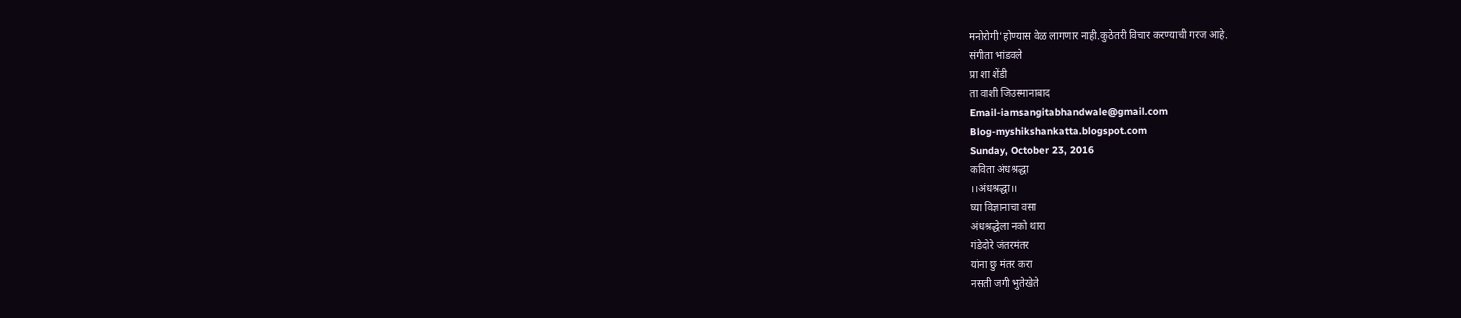मनोरोगी'होण्यास वेळ लागणार नाही.कुठेतरी विचार करण्याची गरज आहे.
संगीता भांडवले
प्रा शा शेंडी
ता वाशी जिउस्मानाबाद
Email-iamsangitabhandwale@gmail.com
Blog-myshikshankatta.blogspot.com
Sunday, October 23, 2016
कविता अंधश्रद्धा
।।अंधश्रद्धा।।
घ्या विज्ञानाचा वसा
अंधश्रद्धेला नको थारा
गंडेदोरे जंतरमंतर
यांना छु मंतर करा
नसती जगी भुतेखेते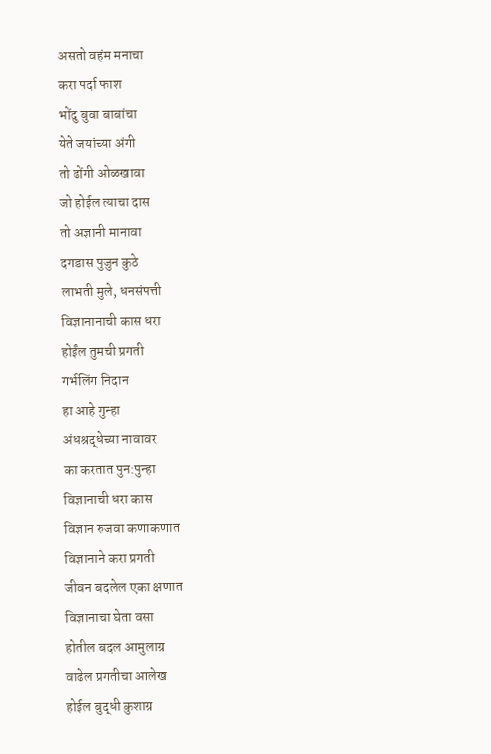असतो वहंम मनाचा
करा पर्दा फाश
भोंदु बुवा बाबांचा
येते जयांच्या अंगी
तो ढोंगी ओळखावा
जो होईल त्याचा दास
तो अज्ञानी मानावा
दगडास पुजुन कुठे
लाभती मुले, धनसंपत्ती
विज्ञानानाची कास धरा
होईंल तुमची प्रगती
गर्भलिंग निदान
हा आहे गुन्हा
अंधश्रद्धेच्या नावावर
का करतात पुन:पुन्हा
विज्ञानाची धरा कास
विज्ञान रुजवा कणाकणात
विज्ञानाने करा प्रगती
जीवन बदलेल एका क्षणात
विज्ञानाचा घेता वसा
होतील बदल आमुलाग्र
वाढेल प्रगतीचा आलेख
होईल बुद्धी कुशाग्र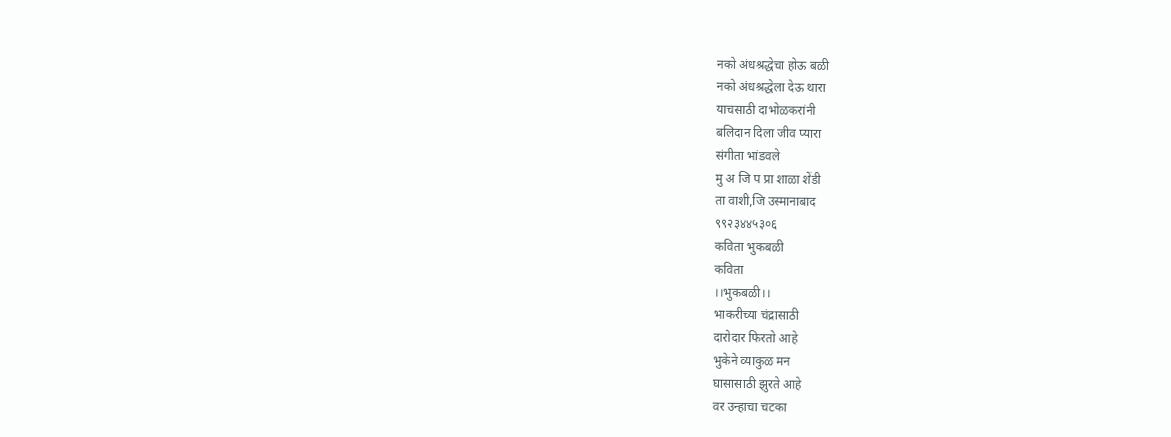नको अंधश्रद्धेचा होऊ बळी
नको अंधश्रद्धेला देऊ थारा
याचसाठी दाभोळकरांनी
बलिदान दिला जीव प्यारा
संगीता भांडवले
मु अ जि प प्रा शाळा शेंडी
ता वाशी,जि उस्मानाबाद
९९२३४४५३०६
कविता भुकबळी
कविता
।।भुकबळी।।
भाकरीच्या चंद्रासाठी
दारोदार फिरतो आहे
भुकेने व्याकुळ मन
घासासाठी झुरते आहे
वर उन्हाचा चटका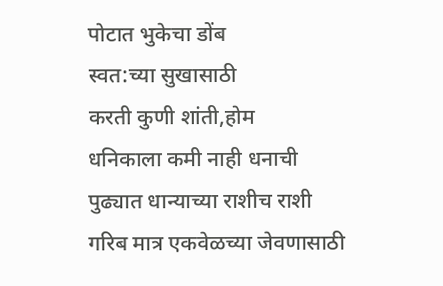पोटात भुकेचा डोंब
स्वत:च्या सुखासाठी
करती कुणी शांती,होम
धनिकाला कमी नाही धनाची
पुढ्यात धान्याच्या राशीच राशी
गरिब मात्र एकवेळच्या जेवणासाठी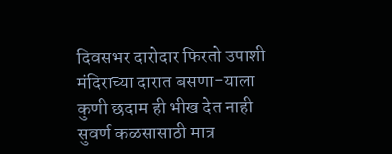दिवसभर दारोदार फिरतो उपाशी
मंदिराच्या दारात बसणा-याला
कुणी छदाम ही भीख देत नाही
सुवर्ण कळसासाठी मात्र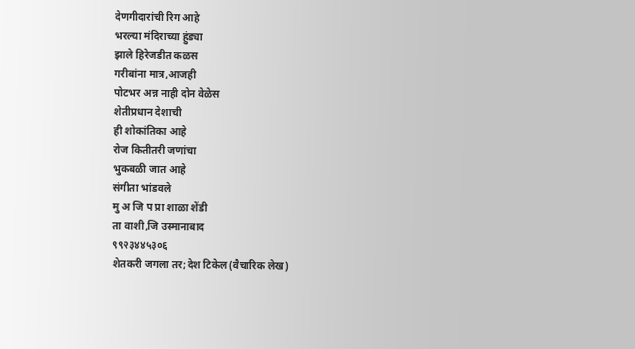देणगीदारांची रिग आहे
भरल्या मंदिराच्या हुंड्या
झाले हिरेजडीत कळस
गरीबांना मात्र,आजही
पोटभर अन्न नाही दोन वेळेस
शेतीप्रधान देशाची
ही शोकांतिका आहे
रोज कितीतरी जणांचा
भुकबळी जात आहे
संगीता भांडवले
मु अ जि प प्रा शाळा शेंडी
ता वाशी,जि उस्मानाबाद
९९२३४४५३०६
शेतकरी जगला तर;देश टिकेल(वैचारिक लेख)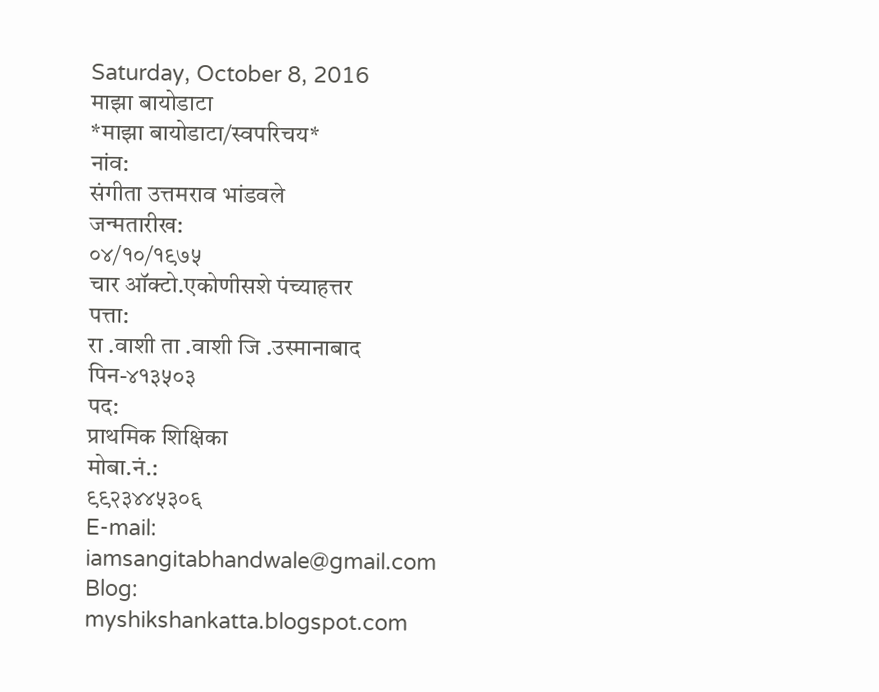Saturday, October 8, 2016
माझा बायोडाटा
*माझा बायोडाटा/स्वपरिचय*
नांव:
संगीता उत्तमराव भांडवले
जन्मतारीख:
०४/१०/१९७५
चार ऑक्टो.एकोणीसशे पंच्याहत्तर
पत्ता:
रा .वाशी ता .वाशी जि .उस्मानाबाद
पिन-४१३५०३
पद:
प्राथमिक शिक्षिका
मोबा.नं.:
९९२३४४५३०६
E-mail:
iamsangitabhandwale@gmail.com
Blog:
myshikshankatta.blogspot.com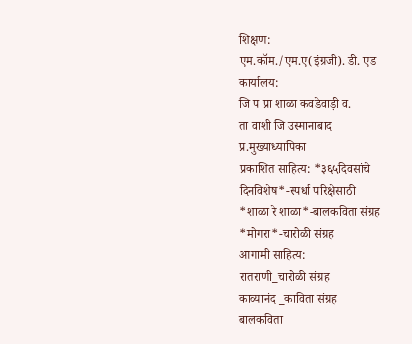शिक्षण:
एम.कॉम./एम.ए(इंग्रजी). डी. एड
कार्यालय:
जि प प्रा शाळा कवडेवाड़ी व.
ता वाशी जि उस्मानाबाद
प्र.मुख्याध्यापिका
प्रकाशित साहित्य: *३६५दिवसांचे दिनविशेष*-स्पर्धा परिक्षेसाठी
*शाळा रे शाळा*-बालकविता संग्रह
*मोगरा*-चारोळी संग्रह
आगामी साहित्य:
रातराणी_चारोळी संग्रह
काव्यानंद _काविता संग्रह
बालकविता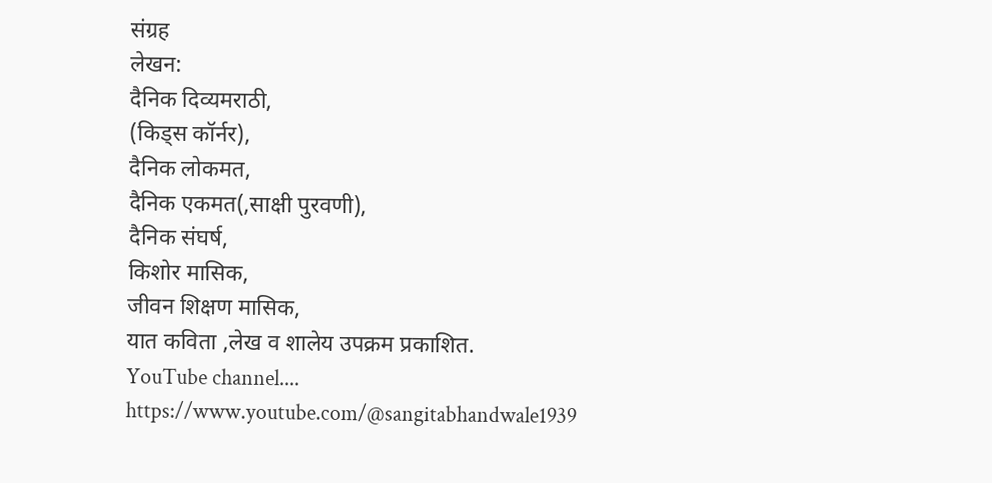संग्रह
लेखन:
दैनिक दिव्यमराठी,
(किड्स कॉर्नर),
दैनिक लोकमत,
दैनिक एकमत(,साक्षी पुरवणी),
दैनिक संघर्ष,
किशोर मासिक,
जीवन शिक्षण मासिक,
यात कविता ,लेख व शालेय उपक्रम प्रकाशित.
YouTube channel....
https://www.youtube.com/@sangitabhandwale1939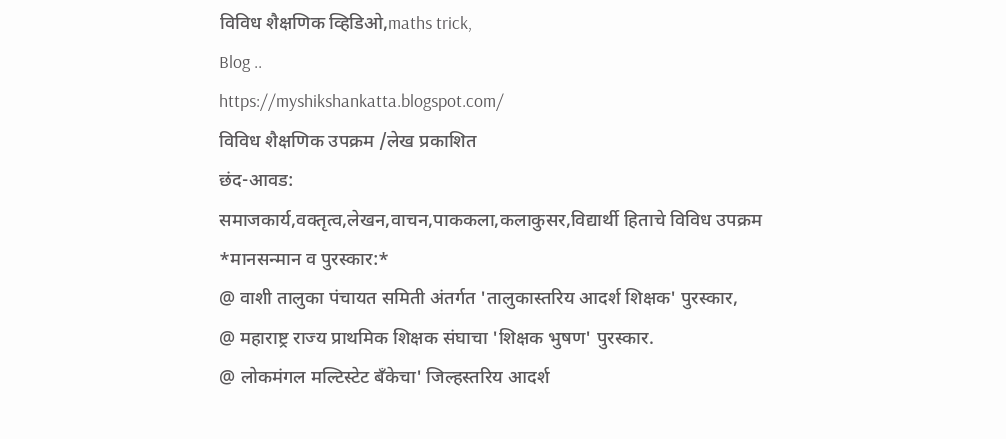विविध शैक्षणिक व्हिडिओ,maths trick,
Blog ..
https://myshikshankatta.blogspot.com/
विविध शैक्षणिक उपक्रम /लेख प्रकाशित
छंद-आवड:
समाजकार्य,वक्तृत्व,लेखन,वाचन,पाककला,कलाकुसर,विद्यार्थी हिताचे विविध उपक्रम
*मानसन्मान व पुरस्कार:*
@ वाशी तालुका पंचायत समिती अंतर्गत 'तालुकास्तरिय आदर्श शिक्षक' पुरस्कार,
@ महाराष्ट्र राज्य प्राथमिक शिक्षक संघाचा 'शिक्षक भुषण' पुरस्कार.
@ लोकमंगल मल्टिस्टेट बँकेचा' जिल्हस्तरिय आदर्श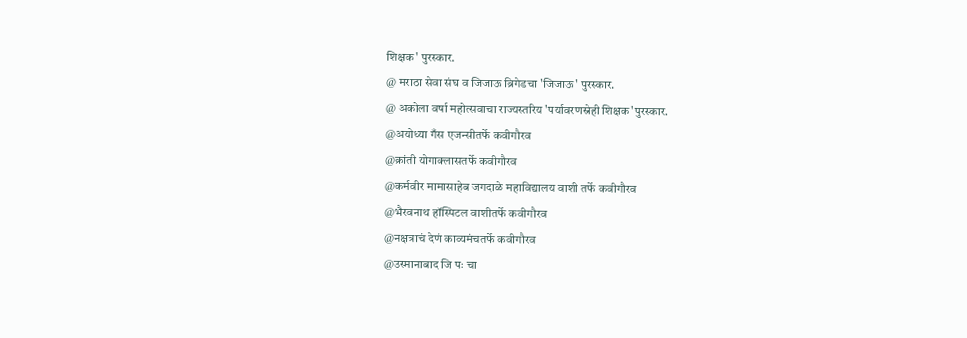शिक्षक' पुरस्कार.
@ मराठा सेवा संघ व जिजाऊ ब्रिगेडचा 'जिजाऊ' पुरस्कार.
@ अकोला वर्षा महोत्सवाचा राज्यस्तरिय 'पर्यावरणस्नेही शिक्षक'पुरस्कार.
@अयोध्या गँस एजन्सीतर्फे कवीगौरव
@क्रांती योगाक्लासतर्फे कवीगौरव
@कर्मवीर मामासाहेब जगदाळे महाविद्यालय वाशी तर्फे कवीगौरव
@भैरवनाथ हॉस्पिटल वाशीतर्फे कवीगौरव
@नक्षत्राचं देणं काव्यमंचतर्फे कवीगौरव
@उस्मानाबाद जि पः चा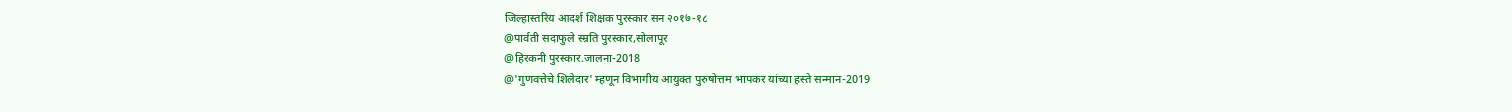जिल्हास्तरिय आदर्श शिक्षक पुरस्कार सन २०१७-१८
@पार्वती सदाफुले स्म्रति पुरस्कार,सोलापूर
@हिरकनी पुरस्कार.जालना-2018
@'गुणवत्तेचे शिलेदार' म्हणून विभागीय आयुक्त पुरुषोत्तम भापकर यांच्या हस्ते सन्मान-2019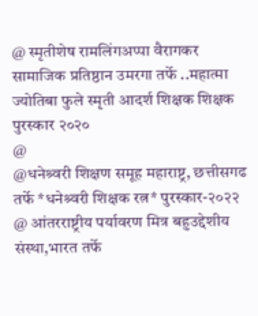@ स्मृतीशेष रामलिंगअप्पा वैरागकर सामाजिक प्रतिष्ठान उमरगा तर्फे ..महात्मा ज्योतिबा फुले स्मृती आदर्श शिक्षक शिक्षक पुरस्कार २०२०
@
@धनेश्र्वरी शिक्षण समूह महाराष्ट्र, छत्तीसगढ तर्फे *धनेश्र्वरी शिक्षक रत्न* पुरस्कार-२०२२
@ आंतरराष्ट्रीय पर्यावरण मित्र बहुउद्देशीय संस्था,भारत तर्फे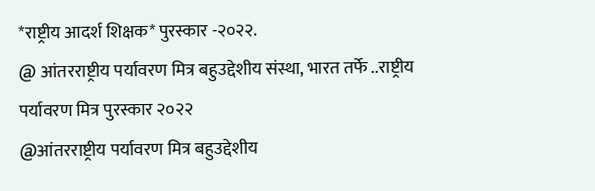*राष्ट्रीय आदर्श शिक्षक* पुरस्कार -२०२२.
@ आंतरराष्ट्रीय पर्यावरण मित्र बहुउद्देशीय संस्था, भारत तर्फे ..राष्ट्रीय पर्यावरण मित्र पुरस्कार २०२२
@आंतरराष्ट्रीय पर्यावरण मित्र बहुउद्देशीय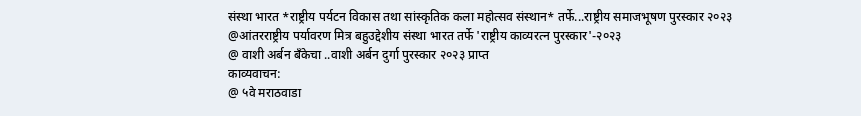संस्था भारत *राष्ट्रीय पर्यटन विकास तथा सांस्कृतिक कला महोत्सव संस्थान* तर्फे...राष्ट्रीय समाजभूषण पुरस्कार २०२३
@आंतरराष्ट्रीय पर्यावरण मित्र बहुउद्देशीय संस्था भारत तर्फे 'राष्ट्रीय काव्यरत्न पुरस्कार'-२०२३
@ वाशी अर्बन बँकेचा ..वाशी अर्बन दुर्गा पुरस्कार २०२३ प्राप्त
काव्यवाचन:
@ ५वे मराठवाडा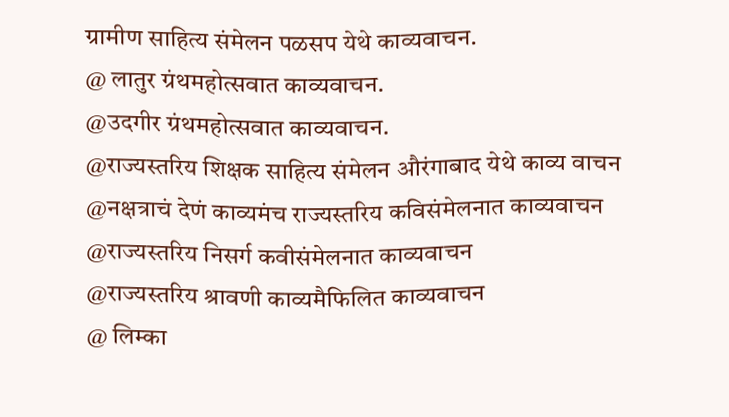ग्रामीण साहित्य संमेलन पळसप येथे काव्यवाचन.
@ लातुर ग्रंथमहोत्सवात काव्यवाचन.
@उदगीर ग्रंथमहोत्सवात काव्यवाचन.
@राज्यस्तरिय शिक्षक साहित्य संमेलन औरंगाबाद येथे काव्य वाचन
@नक्षत्राचं देणं काव्यमंच राज्यस्तरिय कविसंमेलनात काव्यवाचन
@राज्यस्तरिय निसर्ग कवीसंमेलनात काव्यवाचन
@राज्यस्तरिय श्रावणी काव्यमैफिलित काव्यवाचन
@ लिम्का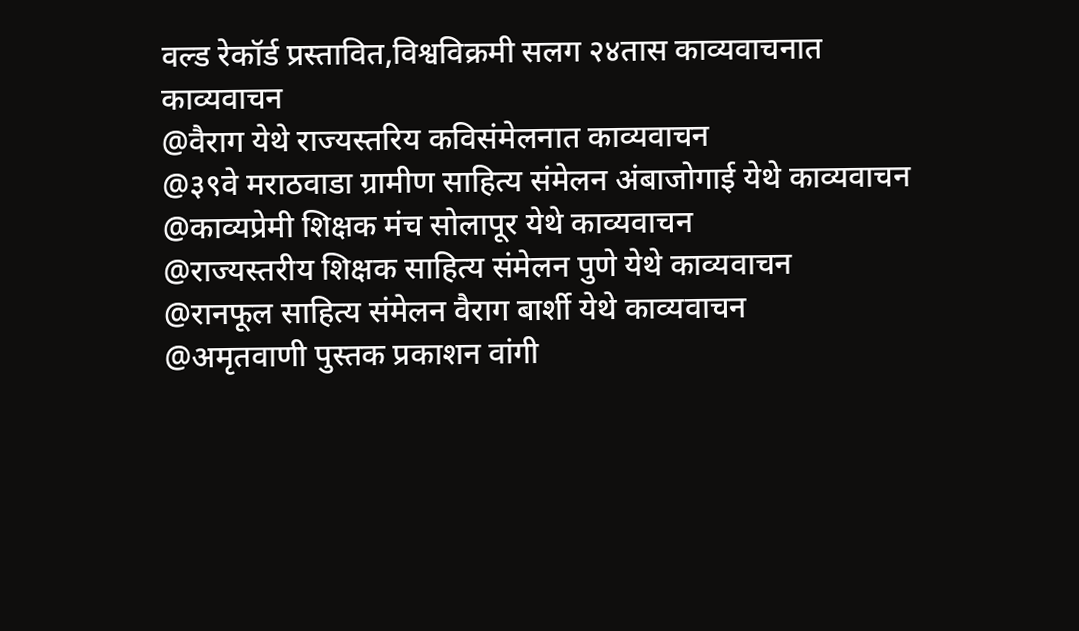वल्ड रेकॉर्ड प्रस्तावित,विश्वविक्रमी सलग २४तास काव्यवाचनात काव्यवाचन
@वैराग येथे राज्यस्तरिय कविसंमेलनात काव्यवाचन
@३९वे मराठवाडा ग्रामीण साहित्य संमेलन अंबाजोगाई येथे काव्यवाचन
@काव्यप्रेमी शिक्षक मंच सोलापूर येथे काव्यवाचन
@राज्यस्तरीय शिक्षक साहित्य संमेलन पुणे येथे काव्यवाचन
@रानफूल साहित्य संमेलन वैराग बार्शी येथे काव्यवाचन
@अमृतवाणी पुस्तक प्रकाशन वांगी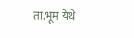ता.भूम येथे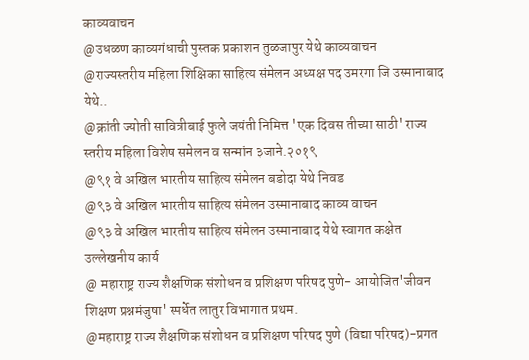काव्यवाचन
@उधळण काव्यगंधाची पुस्तक प्रकाशन तुळजापुर येथे काव्यवाचन
@राज्यस्तरीय महिला शिक्षिका साहित्य संमेलन अध्यक्ष पद उमरगा जि उस्मानाबाद येथे..
@क्रांती ज्योती सावित्रीबाई फुले जयंती निमित्त 'एक दिवस तीच्या साठी' राज्य स्तरीय महिला विशेष समेलन व सन्मांन ३जाने.२०१९
@९१ वे अखिल भारतीय साहित्य संमेलन बडोदा येथे निवड
@९३ वे अखिल भारतीय साहित्य संमेलन उस्मानाबाद काव्य वाचन
@९३ वे अखिल भारतीय साहित्य संमेलन उस्मानाबाद येथे स्वागत कक्षेत उल्लेखनीय कार्य
@ महाराष्ट्र राज्य शैक्षणिक संशोधन व प्रशिक्षण परिषद पुणे- आयोजित'जीवन शिक्षण प्रश्नमंजुषा' स्पर्धेत लातुर विभागात प्रथम.
@महाराष्ट्र राज्य शैक्षणिक संशोधन व प्रशिक्षण परिषद पुणे (विद्या परिषद)-प्रगत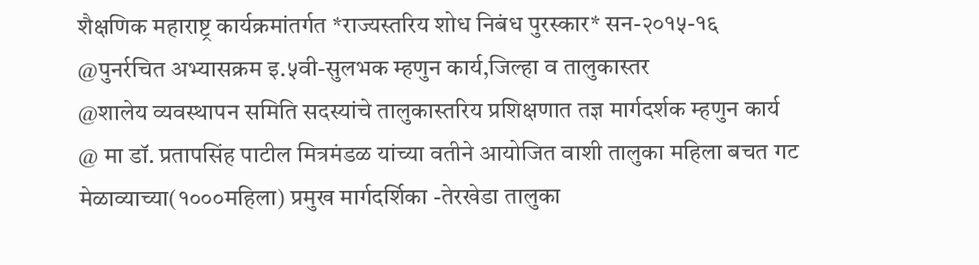शैक्षणिक महाराष्ट्र कार्यक्रमांतर्गत *राज्यस्तरिय शोध निबंध पुरस्कार* सन-२०१५-१६
@पुनर्रचित अभ्यासक्रम इ.५वी-सुलभक म्हणुन कार्य,जिल्हा व तालुकास्तर
@शालेय व्यवस्थापन समिति सदस्यांचे तालुकास्तरिय प्रशिक्षणात तज्ञ मार्गदर्शक म्हणुन कार्य
@ मा डॉ. प्रतापसिंह पाटील मित्रमंडळ यांच्या वतीने आयोजित वाशी तालुका महिला बचत गट मेळाव्याच्या(१०००महिला) प्रमुख मार्गदर्शिका -तेरखेडा तालुका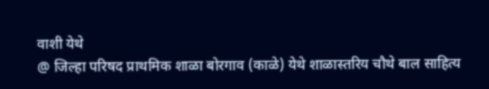वाशी येथे
@ जिल्हा परिषद प्राथमिक शाळा बोरगाव (काळे) येथे शाळास्तरिय चौथे बाल साहित्य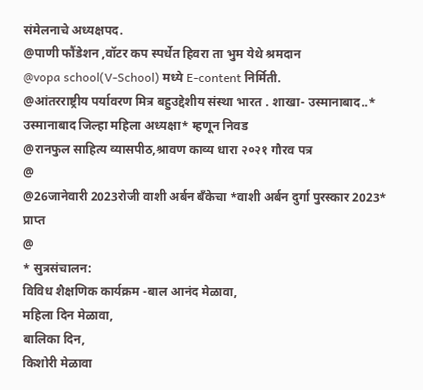संमेलनाचे अध्यक्षपद.
@पाणी फौंडेशन ,वॉटर कप स्पर्धेत हिवरा ता भुम येथे श्रमदान
@vopa school(V-School) मध्ये E-content निर्मिती.
@आंतरराष्ट्रीय पर्यावरण मित्र बहुउद्देशीय संस्था भारत . शाखा- उस्मानाबाद..*
उस्मानाबाद जिल्हा महिला अध्यक्षा* म्हणून निवड
@रानफुल साहित्य व्यासपीठ,श्रावण काव्य धारा २०२१ गौरव पत्र
@
@26जानेवारी 2023रोजी वाशी अर्बन बँकेचा *वाशी अर्बन दुर्गा पुरस्कार 2023* प्राप्त
@
* सुत्रसंचालन:
विविध शैक्षणिक कार्यक्रम -बाल आनंद मेळावा,
महिला दिन मेळावा,
बालिका दिन,
किशोरी मेळावा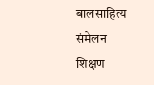बालसाहित्य संमेलन
शिक्षण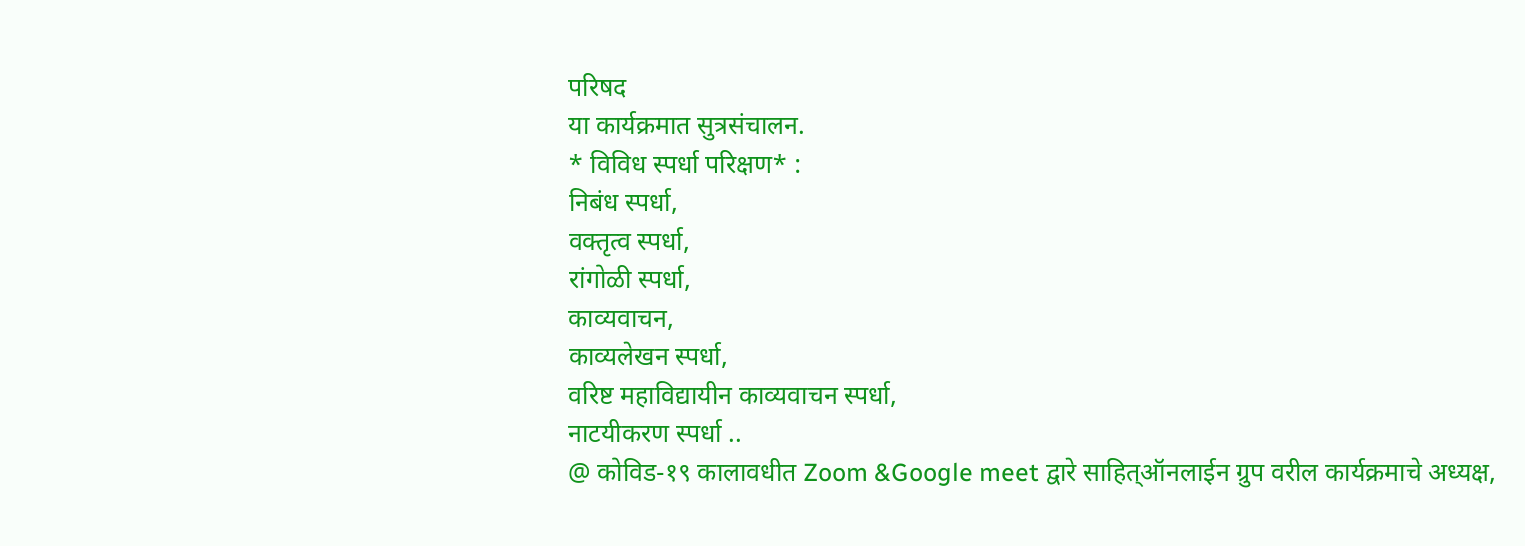परिषद
या कार्यक्रमात सुत्रसंचालन.
* विविध स्पर्धा परिक्षण* :
निबंध स्पर्धा,
वक्तृत्व स्पर्धा,
रांगोळी स्पर्धा,
काव्यवाचन,
काव्यलेखन स्पर्धा,
वरिष्ट महाविद्यायीन काव्यवाचन स्पर्धा,
नाटयीकरण स्पर्धा ..
@ कोविड-१९ कालावधीत Zoom &Google meet द्वारे साहित्ऑनलाईन ग्रुप वरील कार्यक्रमाचे अध्यक्ष,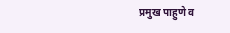प्रमुख पाहुणे व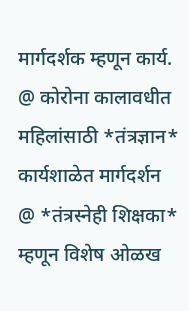मार्गदर्शक म्हणून कार्य.
@ कोरोना कालावधीत महिलांसाठी *तंत्रज्ञान* कार्यशाळेत मार्गदर्शन
@ *तंत्रस्नेही शिक्षका* म्हणून विशेष ओळख